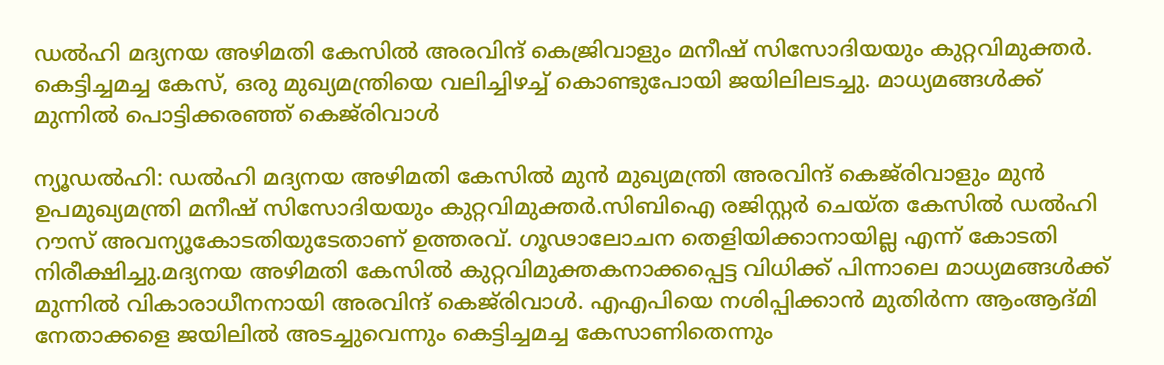ഡല്‍ഹി മദ്യനയ അഴിമതി കേസിൽ അരവിന്ദ് കെജ്രിവാളും മനീഷ് സിസോദിയയും കുറ്റവിമുക്തര്‍. കെട്ടിച്ചമച്ച കേസ്, ഒരു മുഖ്യമന്ത്രിയെ വലിച്ചിഴച്ച് കൊണ്ടുപോയി ജയിലിലടച്ചു. മാധ്യമങ്ങള്‍ക്ക് മുന്നില്‍ പൊട്ടിക്കരഞ്ഞ് കെജ്‌രിവാള്‍

ന്യൂഡല്‍ഹി: ഡല്‍ഹി മദ്യനയ അഴിമതി കേസില്‍ മുന്‍ മുഖ്യമന്ത്രി അരവിന്ദ് കെജ്‌രിവാളും മുന്‍ ഉപമുഖ്യമന്ത്രി മനീഷ് സിസോദിയയും കുറ്റവിമുക്തര്‍.സിബിഐ രജിസ്റ്റര്‍ ചെയ്ത കേസില്‍ ഡല്‍ഹി റൗസ് അവന്യൂകോടതിയുടേതാണ് ഉത്തരവ്. ഗൂഢാലോചന തെളിയിക്കാനായില്ല എന്ന് കോടതി നിരീക്ഷിച്ചു.മദ്യനയ അഴിമതി കേസില്‍ കുറ്റവിമുക്തകനാക്കപ്പെട്ട വിധിക്ക് പിന്നാലെ മാധ്യമങ്ങള്‍ക്ക് മുന്നില്‍ വികാരാധീനനായി അരവിന്ദ് കെജ്‌രിവാള്‍. എഎപിയെ നശിപ്പിക്കാന്‍ മുതിര്‍ന്ന ആംആദ്മി നേതാക്കളെ ജയിലില്‍ അടച്ചുവെന്നും കെട്ടിച്ചമച്ച കേസാണിതെന്നും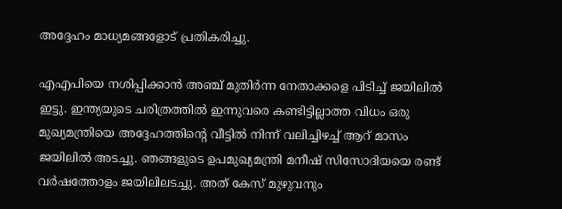അദ്ദേഹം മാധ്യമങ്ങളോട് പ്രതികരിച്ചു.

എഎപിയെ നശിപ്പിക്കാന്‍ അഞ്ച് മുതിര്‍ന്ന നേതാക്കളെ പിടിച്ച് ജയിലില്‍ ഇട്ടു. ഇന്ത്യയുടെ ചരിത്രത്തില്‍ ഇന്നുവരെ കണ്ടിട്ടില്ലാത്ത വിധം ഒരു മുഖ്യമന്ത്രിയെ അദ്ദേഹത്തിൻ്റെ വീട്ടില്‍ നിന്ന് വലിച്ചിഴച്ച് ആറ് മാസം ജയിലില്‍ അടച്ചു. ഞങ്ങളുടെ ഉപമുഖ്യമന്ത്രി മനീഷ് സിസോദിയയെ രണ്ട് വര്‍ഷത്തോളം ജയിലിലടച്ചു. അത് കേസ് മുഴുവനും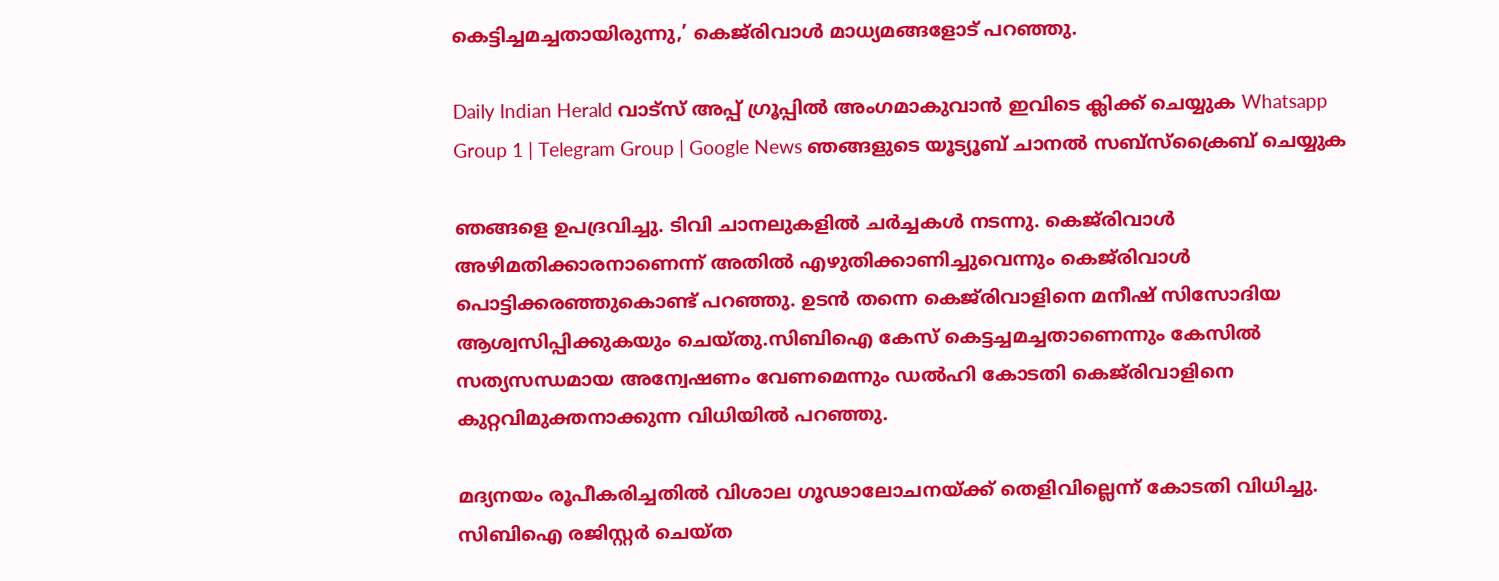കെട്ടിച്ചമച്ചതായിരുന്നു,’ കെജ്‌രിവാള്‍ മാധ്യമങ്ങളോട് പറഞ്ഞു.

Daily Indian Herald വാട്സ് അപ്പ് ഗ്രൂപ്പിൽ അംഗമാകുവാൻ ഇവിടെ ക്ലിക്ക് ചെയ്യുക Whatsapp Group 1 | Telegram Group | Google News ഞങ്ങളുടെ യൂട്യൂബ് ചാനൽ സബ്സ്ക്രൈബ് ചെയ്യുക

ഞങ്ങളെ ഉപദ്രവിച്ചു. ടിവി ചാനലുകളില്‍ ചര്‍ച്ചകള്‍ നടന്നു. കെജ്‌രിവാള്‍ അഴിമതിക്കാരനാണെന്ന് അതില്‍ എഴുതിക്കാണിച്ചുവെന്നും കെജ്‌രിവാള്‍ പൊട്ടിക്കരഞ്ഞുകൊണ്ട് പറഞ്ഞു. ഉടന്‍ തന്നെ കെജ്‌രിവാളിനെ മനീഷ് സിസോദിയ ആശ്വസിപ്പിക്കുകയും ചെയ്തു.സിബിഐ കേസ് കെട്ടച്ചമച്ചതാണെന്നും കേസില്‍ സത്യസന്ധമായ അന്വേഷണം വേണമെന്നും ഡല്‍ഹി കോടതി കെജ്‌രിവാളിനെ കുറ്റവിമുക്തനാക്കുന്ന വിധിയില്‍ പറഞ്ഞു.

മദ്യനയം രൂപീകരിച്ചതില്‍ വിശാല ഗൂഢാലോചനയ്ക്ക് തെളിവില്ലെന്ന് കോടതി വിധിച്ചു. സിബിഐ രജിസ്റ്റര്‍ ചെയ്ത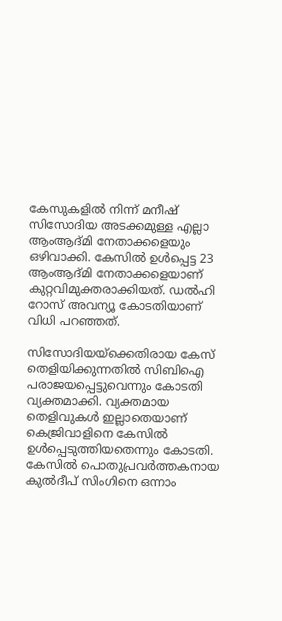കേസുകളില്‍ നിന്ന് മനീഷ് സിസോദിയ അടക്കമുള്ള എല്ലാ ആംആദ്മി നേതാക്കളെയും ഒഴിവാക്കി. കേസില്‍ ഉള്‍പ്പെട്ട 23 ആംആദ്മി നേതാക്കളെയാണ് കുറ്റവിമുക്തരാക്കിയത്. ഡല്‍ഹി റോസ് അവന്യൂ കോടതിയാണ് വിധി പറഞ്ഞത്.

സിസോദിയയ്ക്കെതിരായ കേസ് തെളിയിക്കുന്നതില്‍ സിബിഐ പരാജയപ്പെട്ടുവെന്നും കോടതി വ്യക്തമാക്കി. വ്യക്തമായ തെളിവുകള്‍ ഇല്ലാതെയാണ് കെജ്രിവാളിനെ കേസില്‍ ഉള്‍പ്പെടുത്തിയതെന്നും കോടതി. കേസില്‍ പൊതുപ്രവര്‍ത്തകനായ കുല്‍ദീപ് സിംഗിനെ ഒന്നാം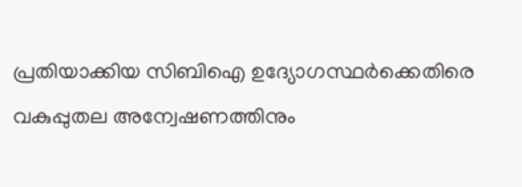പ്രതിയാക്കിയ സിബിഐ ഉദ്യോഗസ്ഥര്‍ക്കെതിരെ വകുപ്പുതല അന്വേഷണത്തിനും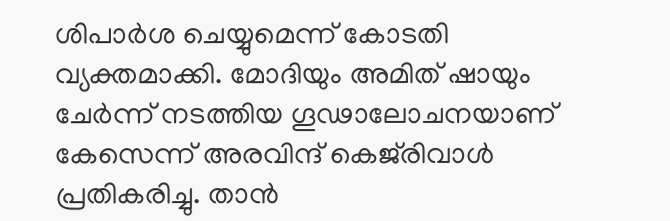ശിപാര്‍ശ ചെയ്യുമെന്ന് കോടതി വ്യക്തമാക്കി. മോദിയും അമിത് ഷായും ചേര്‍ന്ന് നടത്തിയ ഗൂഢാലോചനയാണ് കേസെന്ന് അരവിന്ദ് കെജ്‌രിവാള്‍ പ്രതികരിച്ചു. താന്‍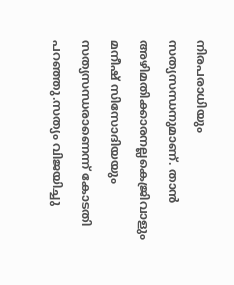നിരപരാധിയും സത്യസന്ധനുമാണ്. താന്‍ അഴിമതിക്കാരനല്ലകെജ്രിവാളും മനീഷ് സിസോദിയയും സത്യസന്ധരാണെന്ന് കോടതി പറഞ്ഞു.സത്യം വിജയിച്ചു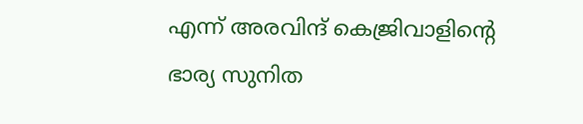എന്ന് അരവിന്ദ് കെജ്രിവാളിന്റെ ഭാര്യ സുനിത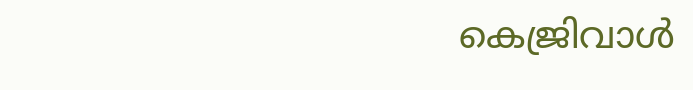കെജ്രിവാള്‍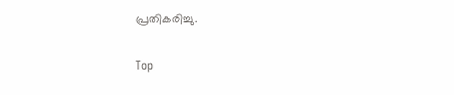പ്രതികരിച്ചു.

Top